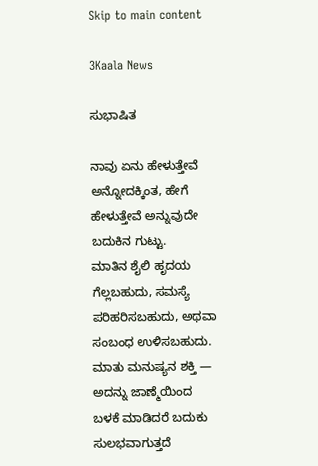Skip to main content

3Kaala News

ಸುಭಾಷಿತ

ನಾವು ಏನು ಹೇಳುತ್ತೇವೆ ಅನ್ನೋದಕ್ಕಿಂತ, ಹೇಗೆ ಹೇಳುತ್ತೇವೆ ಅನ್ನುವುದೇ ಬದುಕಿನ ಗುಟ್ಟು.
ಮಾತಿನ ಶೈಲಿ ಹೃದಯ ಗೆಲ್ಲಬಹುದು, ಸಮಸ್ಯೆ ಪರಿಹರಿಸಬಹುದು, ಅಥವಾ ಸಂಬಂಧ ಉಳಿಸಬಹುದು.
ಮಾತು ಮನುಷ್ಯನ ಶಕ್ತಿ — ಅದನ್ನು ಜಾಣ್ಮೆಯಿಂದ ಬಳಕೆ ಮಾಡಿದರೆ ಬದುಕು ಸುಲಭವಾಗುತ್ತದೆ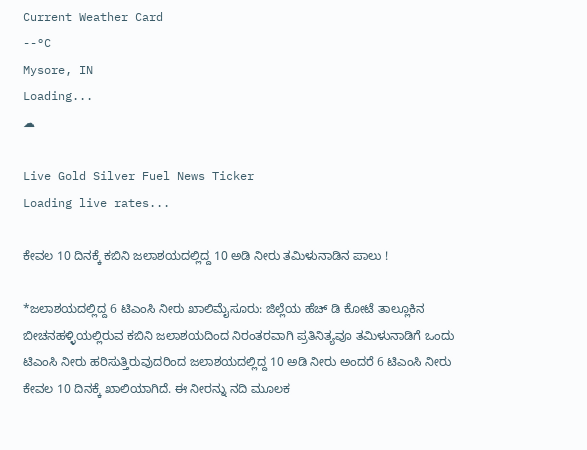Current Weather Card
--°C
Mysore, IN
Loading...
☁

Live Gold Silver Fuel News Ticker
Loading live rates...

ಕೇವಲ 10 ದಿನಕ್ಕೆ ಕಬಿನಿ ಜಲಾಶಯದಲ್ಲಿದ್ದ 10 ಅಡಿ ನೀರು ತಮಿಳುನಾಡಿನ ಪಾಲು !

*ಜಲಾಶಯದಲ್ಲಿದ್ದ 6 ಟಿಎಂಸಿ ನೀರು ಖಾಲಿಮೈಸೂರು: ಜಿಲ್ಲೆಯ ಹೆಚ್ ಡಿ ಕೋಟೆ ತಾಲ್ಲೂಕಿನ ಬೀಚನಹಳ್ಳಿಯಲ್ಲಿರುವ ಕಬಿನಿ ಜಲಾಶಯದಿಂದ ನಿರಂತರವಾಗಿ ಪ್ರತಿನಿತ್ಯವೂ ತಮಿಳುನಾಡಿಗೆ ಒಂದು ಟಿಎಂಸಿ ನೀರು ಹರಿಸುತ್ತಿರುವುದರಿಂದ ಜಲಾಶಯದಲ್ಲಿದ್ದ 10 ಅಡಿ ನೀರು ಅಂದರೆ 6 ಟಿಎಂಸಿ ನೀರು ಕೇವಲ 10 ದಿನಕ್ಕೆ ಖಾಲಿಯಾಗಿದೆ. ಈ ನೀರನ್ನು ನದಿ ಮೂಲಕ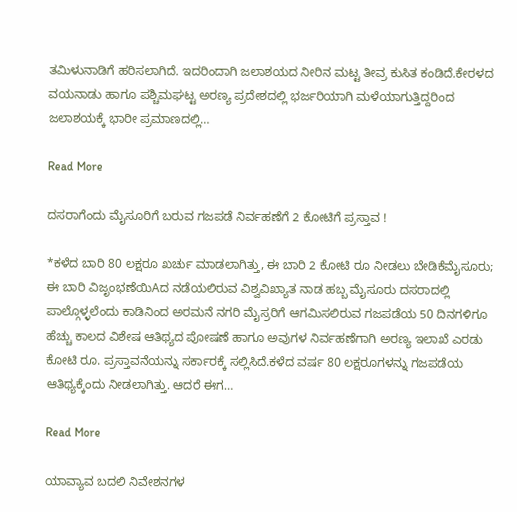ತಮಿಳುನಾಡಿಗೆ ಹರಿಸಲಾಗಿದೆ. ಇದರಿಂದಾಗಿ ಜಲಾಶಯದ ನೀರಿನ ಮಟ್ಟ ತೀವ್ರ ಕುಸಿತ ಕಂಡಿದೆ.ಕೇರಳದ ವಯನಾಡು ಹಾಗೂ ಪಶ್ಚಿಮಘಟ್ಟ ಅರಣ್ಯ ಪ್ರದೇಶದಲ್ಲಿ ಭರ್ಜರಿಯಾಗಿ ಮಳೆಯಾಗುತ್ತಿದ್ದರಿಂದ ಜಲಾಶಯಕ್ಕೆ ಭಾರೀ ಪ್ರಮಾಣದಲ್ಲಿ…

Read More

ದಸರಾಗೆಂದು ಮೈಸೂರಿಗೆ ಬರುವ ಗಜಪಡೆ ನಿರ್ವಹಣೆಗೆ 2 ಕೋಟಿಗೆ ಪ್ರಸ್ತಾವ !

*ಕಳೆದ ಬಾರಿ 80 ಲಕ್ಷರೂ ಖರ್ಚು ಮಾಡಲಾಗಿತ್ತು, ಈ ಬಾರಿ 2 ಕೋಟಿ ರೂ ನೀಡಲು ಬೇಡಿಕೆಮೈಸೂರು; ಈ ಬಾರಿ ವಿಜೃಂಭಣೆಯಿAದ ನಡೆಯಲಿರುವ ವಿಶ್ವವಿಖ್ಯಾತ ನಾಡ ಹಬ್ಬ ಮೈಸೂರು ದಸರಾದಲ್ಲಿ ಪಾಲ್ಗೊಳ್ಳಲೆಂದು ಕಾಡಿನಿಂದ ಅರಮನೆ ನಗರಿ ಮೈಸ್ರರಿಗೆ ಆಗಮಿಸಲಿರುವ ಗಜಪಡೆಯ 50 ದಿನಗಳಿಗೂ ಹೆಚ್ಚು ಕಾಲದ ವಿಶೇಷ ಆತಿಥ್ಯದ ಪೋಷಣೆ ಹಾಗೂ ಅವುಗಳ ನಿರ್ವಹಣೆಗಾಗಿ ಅರಣ್ಯ ಇಲಾಖೆ ಎರಡು ಕೋಟಿ ರೂ. ಪ್ರಸ್ತಾವನೆಯನ್ನು ಸರ್ಕಾರಕ್ಕೆ ಸಲ್ಲಿಸಿದೆ.ಕಳೆದ ವರ್ಷ 80 ಲಕ್ಷರೂಗಳನ್ನು ಗಜಪಡೆಯ ಆತಿಥ್ಯಕ್ಕೆಂದು ನೀಡಲಾಗಿತ್ತು. ಆದರೆ ಈಗ…

Read More

ಯಾವ್ಯಾವ ಬದಲಿ ನಿವೇಶನಗಳ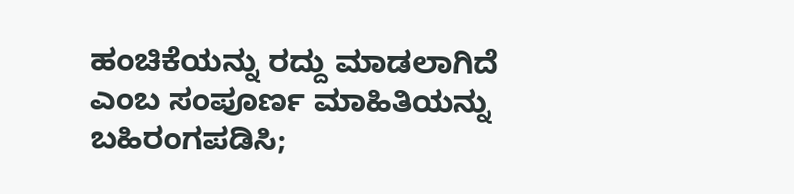ಹಂಚಿಕೆಯನ್ನು ರದ್ದು ಮಾಡಲಾಗಿದೆ ಎಂಬ ಸಂಪೂರ್ಣ ಮಾಹಿತಿಯನ್ನು ಬಹಿರಂಗಪಡಿಸಿ;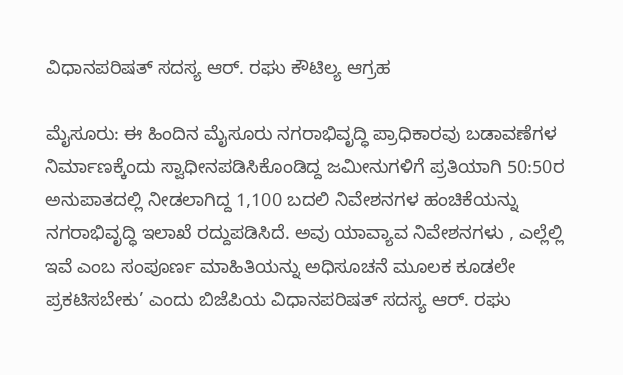ವಿಧಾನಪರಿಷತ್ ಸದಸ್ಯ ಆರ್. ರಘು ಕೌಟಿಲ್ಯ ಆಗ್ರಹ

ಮೈಸೂರು: ಈ ಹಿಂದಿನ ಮೈಸೂರು ನಗರಾಭಿವೃದ್ಧಿ ಪ್ರಾಧಿಕಾರವು ಬಡಾವಣೆಗಳ ನಿರ್ಮಾಣಕ್ಕೆಂದು ಸ್ವಾಧೀನಪಡಿಸಿಕೊಂಡಿದ್ದ ಜಮೀನುಗಳಿಗೆ ಪ್ರತಿಯಾಗಿ 50:50ರ ಅನುಪಾತದಲ್ಲಿ ನೀಡಲಾಗಿದ್ದ 1,100 ಬದಲಿ ನಿವೇಶನಗಳ ಹಂಚಿಕೆಯನ್ನು ನಗರಾಭಿವೃದ್ಧಿ ಇಲಾಖೆ ರದ್ದುಪಡಿಸಿದೆ. ಅವು ಯಾವ್ಯಾವ ನಿವೇಶನಗಳು , ಎಲ್ಲೆಲ್ಲಿ ಇವೆ ಎಂಬ ಸಂಪೂರ್ಣ ಮಾಹಿತಿಯನ್ನು ಅಧಿಸೂಚನೆ ಮೂಲಕ ಕೂಡಲೇ ಪ್ರಕಟಿಸಬೇಕು’ ಎಂದು ಬಿಜೆಪಿಯ ವಿಧಾನಪರಿಷತ್ ಸದಸ್ಯ ಆರ್. ರಘು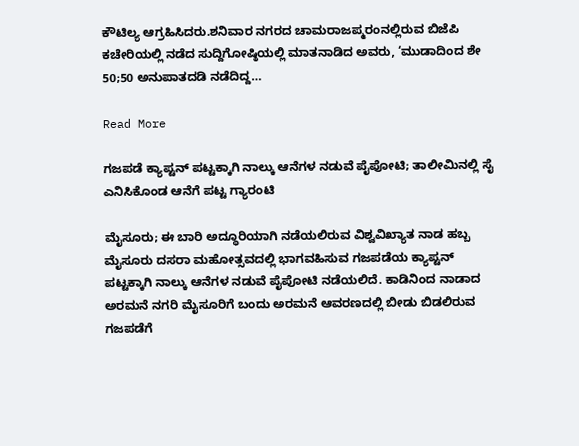ಕೌಟಿಲ್ಯ ಆಗ್ರಹಿಸಿದರು.ಶನಿವಾರ ನಗರದ ಚಾಮರಾಜಪ್ಮರಂನಲ್ಲಿರುವ ಬಿಜೆಪಿ ಕಚೇರಿಯಲ್ಲಿ ನಡೆದ ಸುದ್ದಿಗೋಷ್ಠಿಯಲ್ಲಿ ಮಾತನಾಡಿದ ಅವರು, ‘ಮುಡಾದಿಂದ ಶೇ 50;50 ಅನುಪಾತದಡಿ ನಡೆದಿದ್ದ…

Read More

ಗಜಪಡೆ ಕ್ಯಾಪ್ಟನ್ ಪಟ್ಟಕ್ಕಾಗಿ ನಾಲ್ಕು ಆನೆಗಳ ನಡುವೆ ಪೈಪೋಟಿ; ತಾಲೀಮಿನಲ್ಲಿ ಸೈ ಎನಿಸಿಕೊಂಡ ಆನೆಗೆ ಪಟ್ಟ ಗ್ಯಾರಂಟಿ

ಮೈಸೂರು; ಈ ಬಾರಿ ಅದ್ಧೂರಿಯಾಗಿ ನಡೆಯಲಿರುವ ವಿಶ್ವವಿಖ್ಯಾತ ನಾಡ ಹಬ್ಬ ಮೈಸೂರು ದಸರಾ ಮಹೋತ್ಸವದಲ್ಲಿ ಭಾಗವಹಿಸುವ ಗಜಪಡೆಯ ಕ್ಯಾಪ್ಟನ್ ಪಟ್ಟಕ್ಕಾಗಿ ನಾಲ್ಕು ಆನೆಗಳ ನಡುವೆ ಪೈಪೋಟಿ ನಡೆಯಲಿದೆ. ಕಾಡಿನಿಂದ ನಾಡಾದ ಅರಮನೆ ನಗರಿ ಮೈಸೂರಿಗೆ ಬಂದು ಅರಮನೆ ಆವರಣದಲ್ಲಿ ಬೀಡು ಬಿಡಲಿರುವ ಗಜಪಡೆಗೆ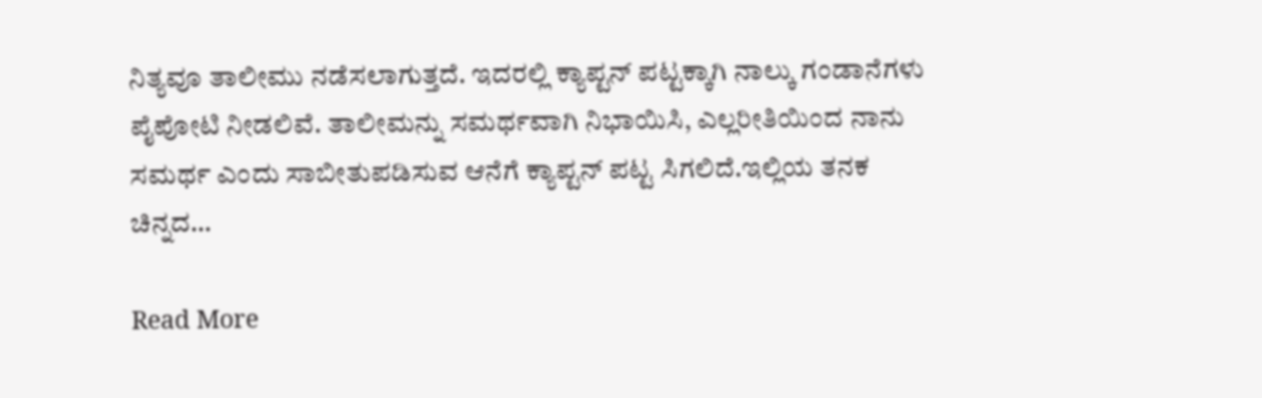ನಿತ್ಯವೂ ತಾಲೀಮು ನಡೆಸಲಾಗುತ್ತದೆ. ಇದರಲ್ಲಿ ಕ್ಯಾಪ್ಟನ್ ಪಟ್ಟಕ್ಕಾಗಿ ನಾಲ್ಕು ಗಂಡಾನೆಗಳು ಪೈಪೋಟಿ ನೀಡಲಿವೆ. ತಾಲೀಮನ್ನು ಸಮರ್ಥವಾಗಿ ನಿಭಾಯಿಸಿ, ಎಲ್ಲರೀತಿಯಿಂದ ನಾನು ಸಮರ್ಥ ಎಂದು ಸಾಬೀತುಪಡಿಸುವ ಆನೆಗೆ ಕ್ಯಾಪ್ಟನ್ ಪಟ್ಟ ಸಿಗಲಿದೆ.ಇಲ್ಲಿಯ ತನಕ ಚಿನ್ನದ…

Read More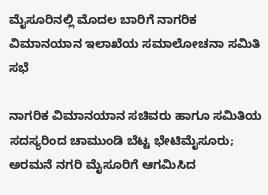ಮೈಸೂರಿನಲ್ಲಿ ಮೊದಲ ಬಾರಿಗೆ ನಾಗರಿಕ ವಿಮಾನಯಾನ ಇಲಾಖೆಯ ಸಮಾಲೋಚನಾ ಸಮಿತಿ ಸಭೆ

ನಾಗರಿಕ ವಿಮಾನಯಾನ ಸಚಿವರು ಹಾಗೂ ಸಮಿತಿಯ ಸದಸ್ಯರಿಂದ ಚಾಮುಂಡಿ ಬೆಟ್ಟ ಭೇಟಿಮೈಸೂರು; ಅರಮನೆ ನಗರಿ ಮೈಸೂರಿಗೆ ಆಗಮಿಸಿದ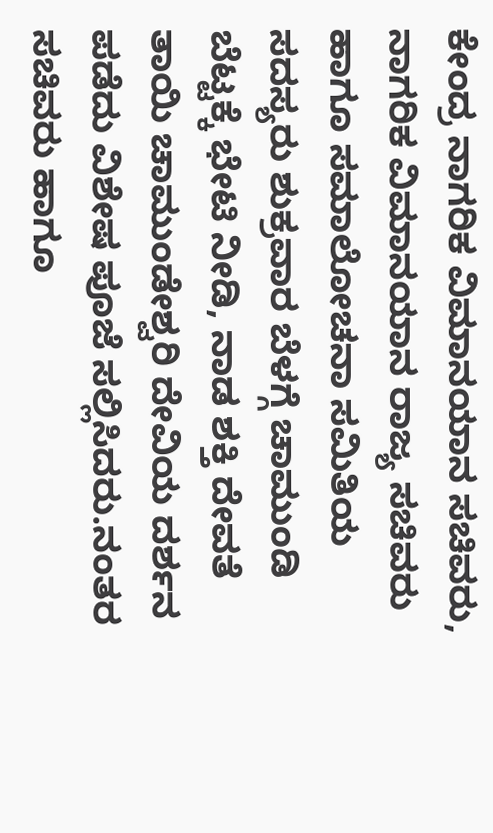ಕೇಂದ್ರ ನಾಗರಿಕ ವಿಮಾನಯಾನ ಸಚಿವರು, ನಾಗರಿಕ ವಿಮಾನಯಾನ ರಾಜ್ಯ ಸಚಿವರು ಹಾಗೂ ಸಮಾಲೋಚನಾ ಸಮಿತಿಯ ಸದಸ್ಯರು ಶುಕ್ರವಾರ ಬೆಳಗ್ಗೆ ಚಾಮುಂಡಿ ಬೆಟ್ಟಕ್ಕೆ ಭೇಟಿ ನೀಡಿ, ನಾಡ ಶಕ್ತಿ ದೇವತೆ ತಾಯಿ ಚಾಮುಂಡೇಶ್ವರಿ ದೇವಿಯ ದರ್ಶನ ಪಡೆದು ವಿಶೇಷ ಪೂಜೆ ಸಲ್ಲಿಸಿದರು.ನಂತರ ಸಚಿವರು ಹಾಗೂ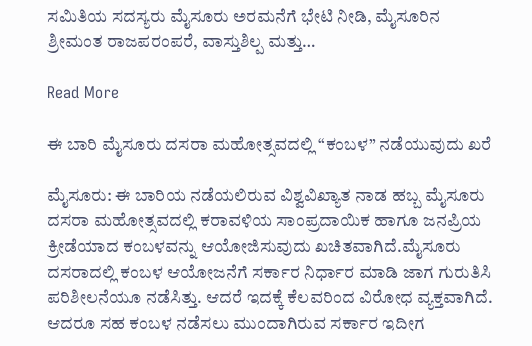ಸಮಿತಿಯ ಸದಸ್ಯರು ಮೈಸೂರು ಅರಮನೆಗೆ ಭೇಟಿ ನೀಡಿ, ಮೈಸೂರಿನ ಶ್ರೀಮಂತ ರಾಜಪರಂಪರೆ, ವಾಸ್ತುಶಿಲ್ಪ ಮತ್ತು…

Read More

ಈ ಬಾರಿ ಮೈಸೂರು ದಸರಾ ಮಹೋತ್ಸವದಲ್ಲಿ “ಕಂಬಳ” ನಡೆಯುವುದು ಖರೆ

ಮೈಸೂರು: ಈ ಬಾರಿಯ ನಡೆಯಲಿರುವ ವಿಶ್ವವಿಖ್ಯಾತ ನಾಡ ಹಬ್ಬ ಮೈಸೂರು ದಸರಾ ಮಹೋತ್ಸವದಲ್ಲಿ ಕರಾವಳಿಯ ಸಾಂಪ್ರದಾಯಿಕ ಹಾಗೂ ಜನಪ್ರಿಯ ಕ್ರೀಡೆಯಾದ ಕಂಬಳವನ್ನು ಆಯೋಜಿಸುವುದು ಖಚಿತವಾಗಿದೆ.ಮೈಸೂರು ದಸರಾದಲ್ಲಿ ಕಂಬಳ ಆಯೋಜನೆಗೆ ಸರ್ಕಾರ ನಿರ್ಧಾರ ಮಾಡಿ ಜಾಗ ಗುರುತಿಸಿ ಪರಿಶೀಲನೆಯೂ ನಡೆಸಿತ್ತು. ಆದರೆ ಇದಕ್ಕೆ ಕೆಲವರಿಂದ ವಿರೋಧ ವ್ಯಕ್ತವಾಗಿದೆ. ಆದರೂ ಸಹ ಕಂಬಳ ನಡೆಸಲು ಮುಂದಾಗಿರುವ ಸರ್ಕಾರ ಇದೀಗ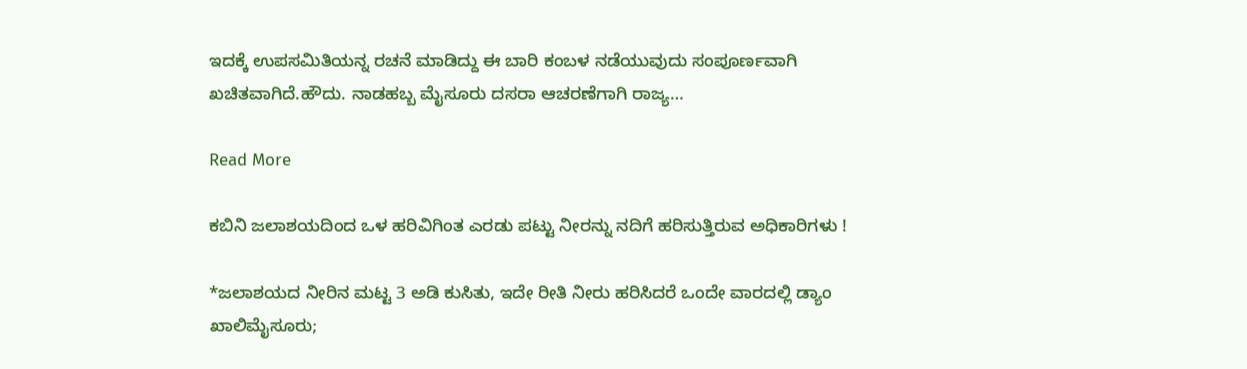ಇದಕ್ಕೆ ಉಪಸಮಿತಿಯನ್ನ ರಚನೆ ಮಾಡಿದ್ದು ಈ ಬಾರಿ ಕಂಬಳ ನಡೆಯುವುದು ಸಂಪೂರ್ಣವಾಗಿ ಖಚಿತವಾಗಿದೆ.ಹೌದು. ನಾಡಹಬ್ಬ ಮೈಸೂರು ದಸರಾ ಆಚರಣೆಗಾಗಿ ರಾಜ್ಯ…

Read More

ಕಬಿನಿ ಜಲಾಶಯದಿಂದ ಒಳ ಹರಿವಿಗಿಂತ ಎರಡು ಪಟ್ಟು ನೀರನ್ನು ನದಿಗೆ ಹರಿಸುತ್ತಿರುವ ಅಧಿಕಾರಿಗಳು !

*ಜಲಾಶಯದ ನೀರಿನ ಮಟ್ಟ 3 ಅಡಿ ಕುಸಿತು, ಇದೇ ರೀತಿ ನೀರು ಹರಿಸಿದರೆ ಒಂದೇ ವಾರದಲ್ಲಿ ಡ್ಯಾಂ ಖಾಲಿಮೈಸೂರು;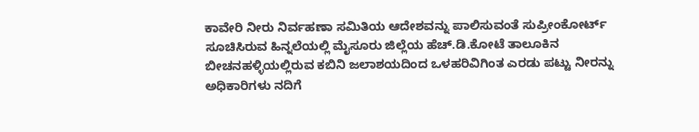ಕಾವೇರಿ ನೀರು ನಿರ್ವಹಣಾ ಸಮಿತಿಯ ಆದೇಶವನ್ನು ಪಾಲಿಸುವಂತೆ ಸುಪ್ರೀಂಕೋರ್ಟ್ ಸೂಚಿಸಿರುವ ಹಿನ್ನಲೆಯಲ್ಲಿ ಮೈಸೂರು ಜಿಲ್ಲೆಯ ಹೆಚ್.ಡಿ.ಕೋಟೆ ತಾಲೂಕಿನ ಬೀಚನಹಳ್ಳಿಯಲ್ಲಿರುವ ಕಬಿನಿ ಜಲಾಶಯದಿಂದ ಒಳಹರಿವಿಗಿಂತ ಎರಡು ಪಟ್ಟು ನೀರನ್ನು ಅಧಿಕಾರಿಗಳು ನದಿಗೆ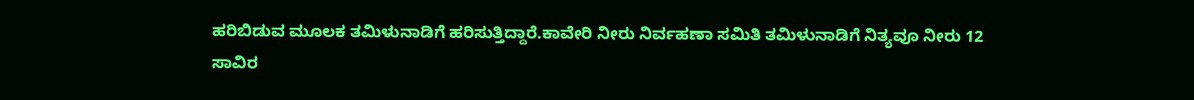ಹರಿಬಿಡುವ ಮೂಲಕ ತಮಿಳುನಾಡಿಗೆ ಹರಿಸುತ್ತಿದ್ದಾರೆ.ಕಾವೇರಿ ನೀರು ನಿರ್ವಹಣಾ ಸಮಿತಿ ತಮಿಳುನಾಡಿಗೆ ನಿತ್ಯವೂ ನೀರು 12 ಸಾವಿರ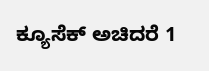ಕ್ಯೂಸೆಕ್ ಅಚಿದರೆ 1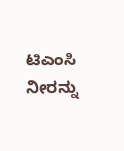ಟಿಎಂಸಿ ನೀರನ್ನು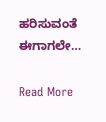ಹರಿಸುವಂತೆ ಈಗಾಗಲೇ…

Read More